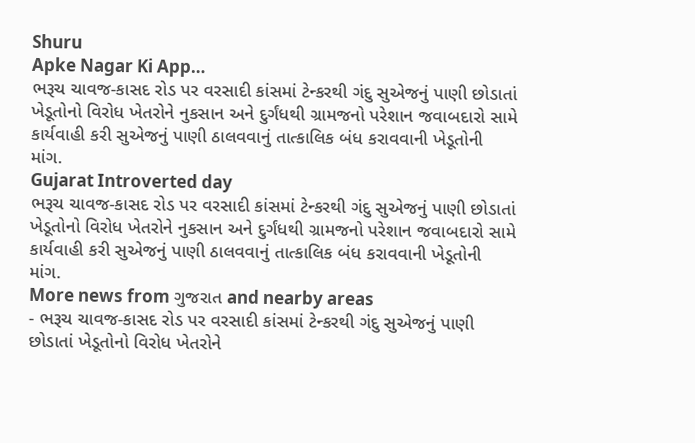Shuru
Apke Nagar Ki App…
ભરૂચ ચાવજ-કાસદ રોડ પર વરસાદી કાંસમાં ટેન્કરથી ગંદુ સુએજનું પાણી છોડાતાં ખેડૂતોનો વિરોધ ખેતરોને નુકસાન અને દુર્ગંધથી ગ્રામજનો પરેશાન જવાબદારો સામે કાર્યવાહી કરી સુએજનું પાણી ઠાલવવાનું તાત્કાલિક બંધ કરાવવાની ખેડૂતોની માંગ.
Gujarat Introverted day
ભરૂચ ચાવજ-કાસદ રોડ પર વરસાદી કાંસમાં ટેન્કરથી ગંદુ સુએજનું પાણી છોડાતાં ખેડૂતોનો વિરોધ ખેતરોને નુકસાન અને દુર્ગંધથી ગ્રામજનો પરેશાન જવાબદારો સામે કાર્યવાહી કરી સુએજનું પાણી ઠાલવવાનું તાત્કાલિક બંધ કરાવવાની ખેડૂતોની માંગ.
More news from ગુજરાત and nearby areas
- ભરૂચ ચાવજ-કાસદ રોડ પર વરસાદી કાંસમાં ટેન્કરથી ગંદુ સુએજનું પાણી છોડાતાં ખેડૂતોનો વિરોધ ખેતરોને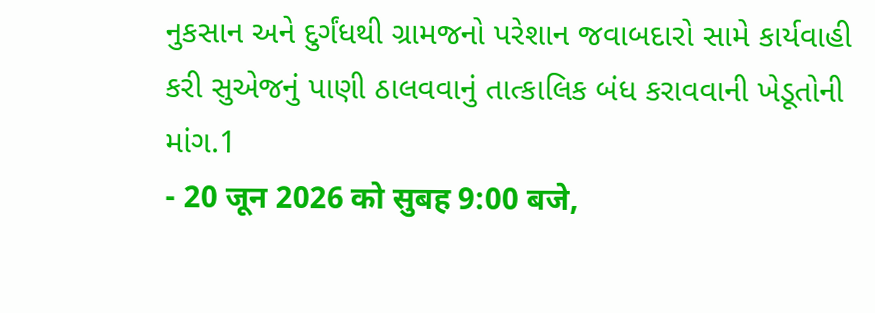નુકસાન અને દુર્ગંધથી ગ્રામજનો પરેશાન જવાબદારો સામે કાર્યવાહી કરી સુએજનું પાણી ઠાલવવાનું તાત્કાલિક બંધ કરાવવાની ખેડૂતોની માંગ.1
- 20 जून 2026 को सुबह 9:00 बजे,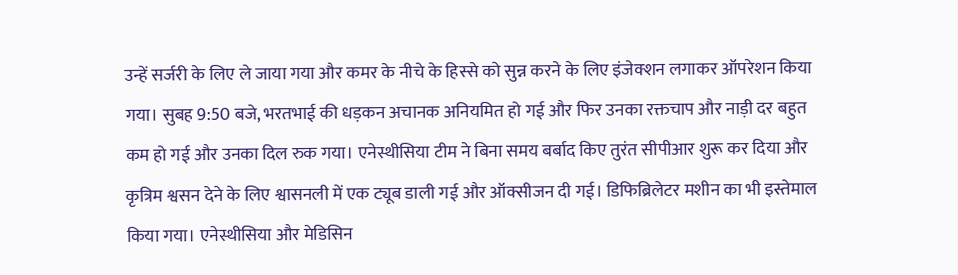उन्हें सर्जरी के लिए ले जाया गया और कमर के नीचे के हिस्से को सुन्न करने के लिए इंजेक्शन लगाकर ऑपरेशन किया गया। सुबह 9:50 बजे, भरतभाई की धड़कन अचानक अनियमित हो गई और फिर उनका रक्तचाप और नाड़ी दर बहुत कम हो गई और उनका दिल रुक गया। एनेस्थीसिया टीम ने बिना समय बर्बाद किए तुरंत सीपीआर शुरू कर दिया और कृत्रिम श्वसन देने के लिए श्वासनली में एक ट्यूब डाली गई और ऑक्सीजन दी गई। डिफिब्रिलेटर मशीन का भी इस्तेमाल किया गया। एनेस्थीसिया और मेडिसिन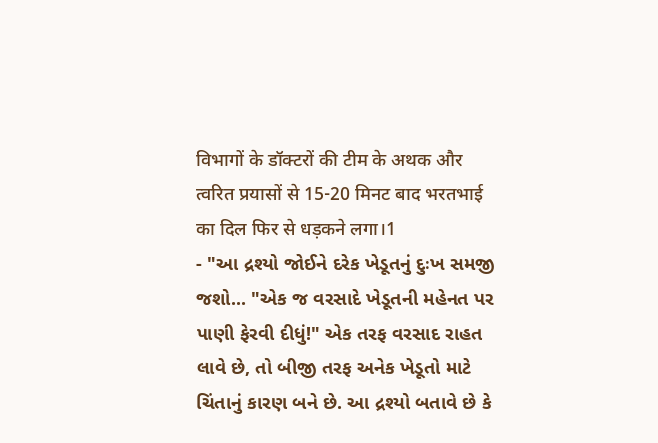विभागों के डॉक्टरों की टीम के अथक और त्वरित प्रयासों से 15-20 मिनट बाद भरतभाई का दिल फिर से धड़कने लगा।1
- "આ દ્રશ્યો જોઈને દરેક ખેડૂતનું દુઃખ સમજી જશો... "એક જ વરસાદે ખેડૂતની મહેનત પર પાણી ફેરવી દીધું!" એક તરફ વરસાદ રાહત લાવે છે, તો બીજી તરફ અનેક ખેડૂતો માટે ચિંતાનું કારણ બને છે. આ દ્રશ્યો બતાવે છે કે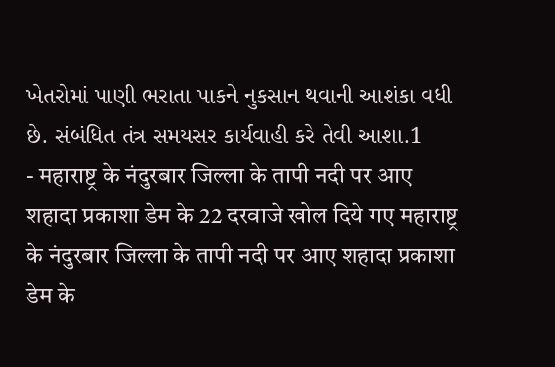ખેતરોમાં પાણી ભરાતા પાકને નુકસાન થવાની આશંકા વધી છે. સંબંધિત તંત્ર સમયસર કાર્યવાહી કરે તેવી આશા.1
- महाराष्ट्र के नंदुरबार जिल्ला के तापी नदी पर आए शहादा प्रकाशा डेम के 22 दरवाजे खोल दिये गए महाराष्ट्र के नंदुरबार जिल्ला के तापी नदी पर आए शहादा प्रकाशा डेम के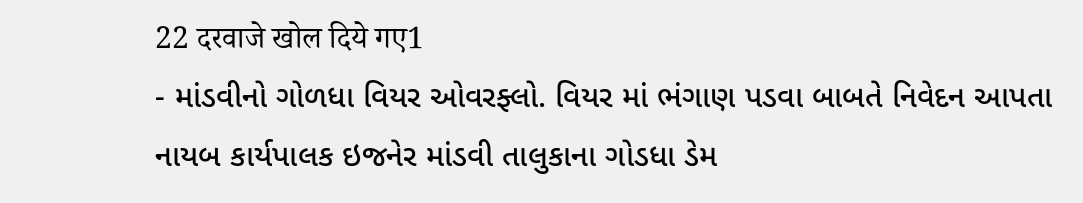22 दरवाजे खोल दिये गए1
- માંડવીનો ગોળધા વિયર ઓવરફ્લો. વિયર માં ભંગાણ પડવા બાબતે નિવેદન આપતા નાયબ કાર્યપાલક ઇજનેર માંડવી તાલુકાના ગોડધા ડેમ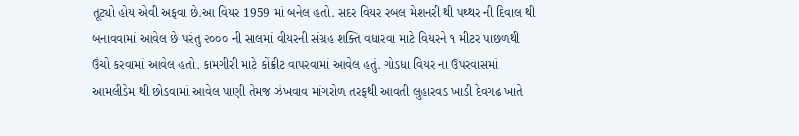તૂટ્યો હોય એવી અફવા છે.આ વિયર 1959 માં બનેલ હતો. સદર વિયર રબલ મેશનરી થી પથ્થર ની દિવાલ થી બનાવવામાં આવેલ છે પરંતુ ૨૦૦૦ ની સાલમાં વીયરની સંગ્રહ શક્તિ વધારવા માટે વિયરને ૧ મીટર પાછળથી ઉંચો કરવામાં આવેલ હતો. કામગીરી માટે કોંક્રીટ વાપરવામાં આવેલ હતું. ગોડધા વિયર ના ઉપરવાસમાં આમલીડેમ થી છોડવામાં આવેલ પાણી તેમજ ઝંખવાવ માંગરોળ તરફથી આવતી લુહારવડ ખાડી દેવગઢ ખાતે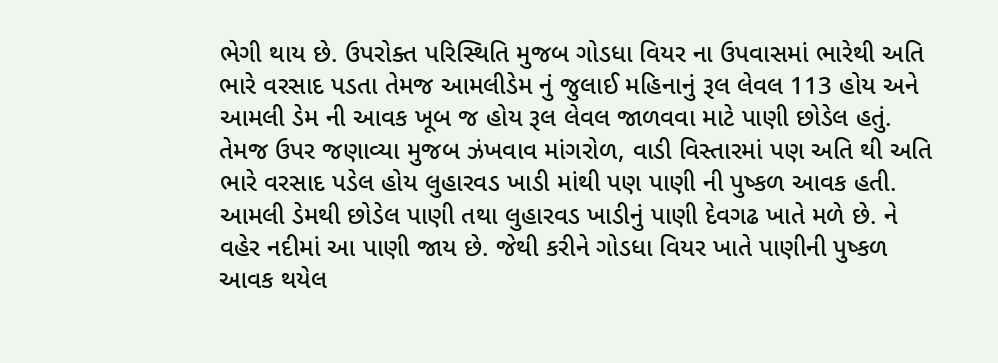ભેગી થાય છે. ઉપરોક્ત પરિસ્થિતિ મુજબ ગોડધા વિયર ના ઉપવાસમાં ભારેથી અતિ ભારે વરસાદ પડતા તેમજ આમલીડેમ નું જુલાઈ મહિનાનું રૂલ લેવલ 113 હોય અને આમલી ડેમ ની આવક ખૂબ જ હોય રૂલ લેવલ જાળવવા માટે પાણી છોડેલ હતું. તેમજ ઉપર જણાવ્યા મુજબ ઝંખવાવ માંગરોળ, વાડી વિસ્તારમાં પણ અતિ થી અતિ ભારે વરસાદ પડેલ હોય લુહારવડ ખાડી માંથી પણ પાણી ની પુષ્કળ આવક હતી. આમલી ડેમથી છોડેલ પાણી તથા લુહારવડ ખાડીનું પાણી દેવગઢ ખાતે મળે છે. ને વહેર નદીમાં આ પાણી જાય છે. જેથી કરીને ગોડધા વિયર ખાતે પાણીની પુષ્કળ આવક થયેલ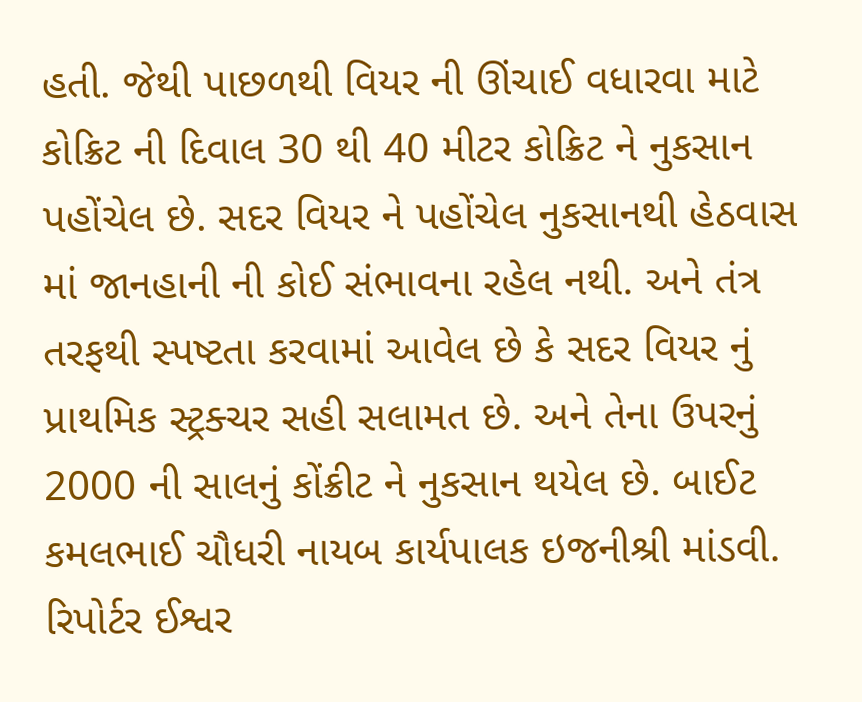હતી. જેથી પાછળથી વિયર ની ઊંચાઈ વધારવા માટે કોક્રિટ ની દિવાલ 30 થી 40 મીટર કોક્રિટ ને નુકસાન પહોંચેલ છે. સદર વિયર ને પહોંચેલ નુકસાનથી હેઠવાસ માં જાનહાની ની કોઈ સંભાવના રહેલ નથી. અને તંત્ર તરફથી સ્પષ્ટતા કરવામાં આવેલ છે કે સદર વિયર નું પ્રાથમિક સ્ટ્રક્ચર સહી સલામત છે. અને તેના ઉપરનું 2000 ની સાલનું કોંક્રીટ ને નુકસાન થયેલ છે. બાઈટ કમલભાઈ ચૌધરી નાયબ કાર્યપાલક ઇજનીશ્રી માંડવી. રિપોર્ટર ઈશ્વર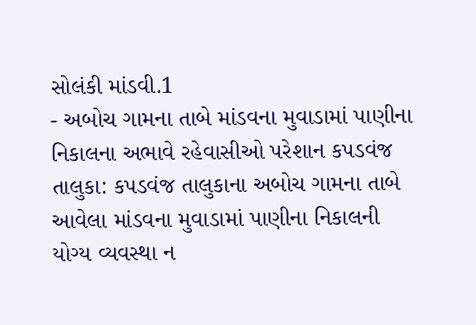સોલંકી માંડવી.1
- અબોચ ગામના તાબે માંડવના મુવાડામાં પાણીના નિકાલના અભાવે રહેવાસીઓ પરેશાન કપડવંજ તાલુકા: કપડવંજ તાલુકાના અબોચ ગામના તાબે આવેલા માંડવના મુવાડામાં પાણીના નિકાલની યોગ્ય વ્યવસ્થા ન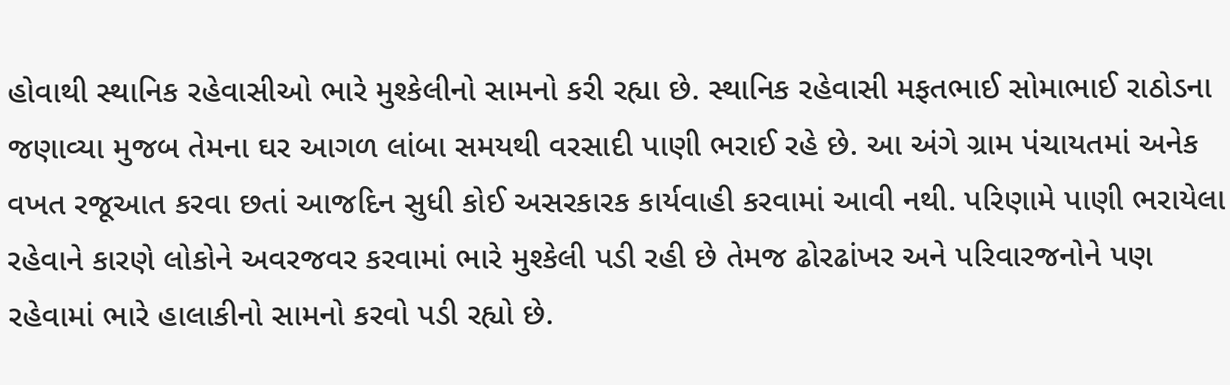હોવાથી સ્થાનિક રહેવાસીઓ ભારે મુશ્કેલીનો સામનો કરી રહ્યા છે. સ્થાનિક રહેવાસી મફતભાઈ સોમાભાઈ રાઠોડના જણાવ્યા મુજબ તેમના ઘર આગળ લાંબા સમયથી વરસાદી પાણી ભરાઈ રહે છે. આ અંગે ગ્રામ પંચાયતમાં અનેક વખત રજૂઆત કરવા છતાં આજદિન સુધી કોઈ અસરકારક કાર્યવાહી કરવામાં આવી નથી. પરિણામે પાણી ભરાયેલા રહેવાને કારણે લોકોને અવરજવર કરવામાં ભારે મુશ્કેલી પડી રહી છે તેમજ ઢોરઢાંખર અને પરિવારજનોને પણ રહેવામાં ભારે હાલાકીનો સામનો કરવો પડી રહ્યો છે.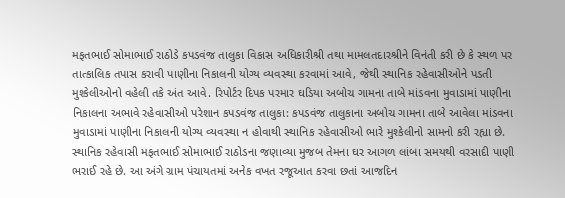મફતભાઈ સોમાભાઈ રાઠોડે કપડવંજ તાલુકા વિકાસ અધિકારીશ્રી તથા મામલતદારશ્રીને વિનંતી કરી છે કે સ્થળ પર તાત્કાલિક તપાસ કરાવી પાણીના નિકાલની યોગ્ય વ્યવસ્થા કરવામાં આવે, જેથી સ્થાનિક રહેવાસીઓને પડતી મુશ્કેલીઓનો વહેલી તકે અંત આવે. રિપોર્ટર દિપક પરમાર ઘડિયા અબોચ ગામના તાબે માંડવના મુવાડામાં પાણીના નિકાલના અભાવે રહેવાસીઓ પરેશાન કપડવંજ તાલુકા: કપડવંજ તાલુકાના અબોચ ગામના તાબે આવેલા માંડવના મુવાડામાં પાણીના નિકાલની યોગ્ય વ્યવસ્થા ન હોવાથી સ્થાનિક રહેવાસીઓ ભારે મુશ્કેલીનો સામનો કરી રહ્યા છે. સ્થાનિક રહેવાસી મફતભાઈ સોમાભાઈ રાઠોડના જણાવ્યા મુજબ તેમના ઘર આગળ લાંબા સમયથી વરસાદી પાણી ભરાઈ રહે છે. આ અંગે ગ્રામ પંચાયતમાં અનેક વખત રજૂઆત કરવા છતાં આજદિન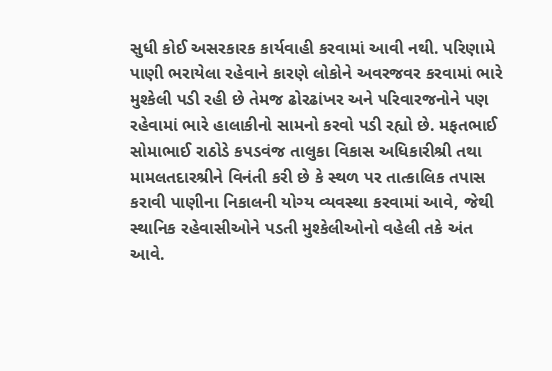સુધી કોઈ અસરકારક કાર્યવાહી કરવામાં આવી નથી. પરિણામે પાણી ભરાયેલા રહેવાને કારણે લોકોને અવરજવર કરવામાં ભારે મુશ્કેલી પડી રહી છે તેમજ ઢોરઢાંખર અને પરિવારજનોને પણ રહેવામાં ભારે હાલાકીનો સામનો કરવો પડી રહ્યો છે. મફતભાઈ સોમાભાઈ રાઠોડે કપડવંજ તાલુકા વિકાસ અધિકારીશ્રી તથા મામલતદારશ્રીને વિનંતી કરી છે કે સ્થળ પર તાત્કાલિક તપાસ કરાવી પાણીના નિકાલની યોગ્ય વ્યવસ્થા કરવામાં આવે, જેથી સ્થાનિક રહેવાસીઓને પડતી મુશ્કેલીઓનો વહેલી તકે અંત આવે.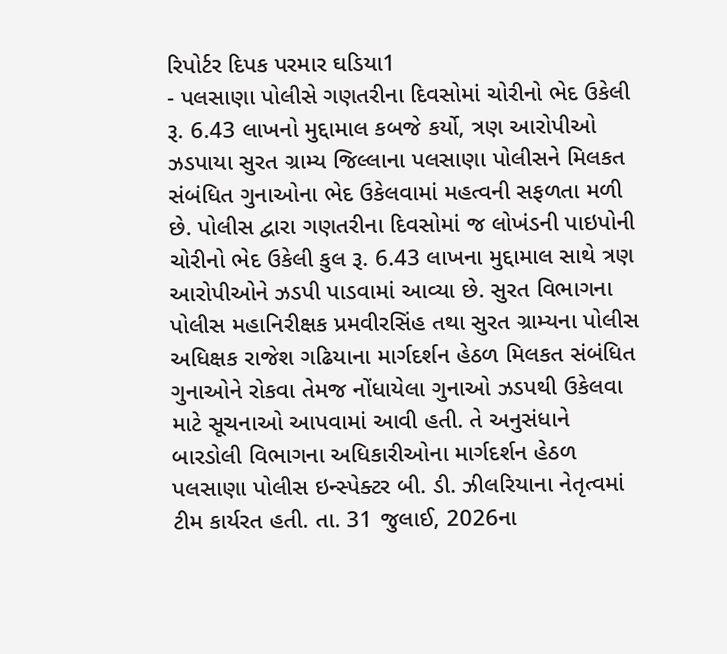રિપોર્ટર દિપક પરમાર ઘડિયા1
- પલસાણા પોલીસે ગણતરીના દિવસોમાં ચોરીનો ભેદ ઉકેલી રૂ. 6.43 લાખનો મુદ્દામાલ કબજે કર્યો, ત્રણ આરોપીઓ ઝડપાયા સુરત ગ્રામ્ય જિલ્લાના પલસાણા પોલીસને મિલકત સંબંધિત ગુનાઓના ભેદ ઉકેલવામાં મહત્વની સફળતા મળી છે. પોલીસ દ્વારા ગણતરીના દિવસોમાં જ લોખંડની પાઇપોની ચોરીનો ભેદ ઉકેલી કુલ રૂ. 6.43 લાખના મુદ્દામાલ સાથે ત્રણ આરોપીઓને ઝડપી પાડવામાં આવ્યા છે. સુરત વિભાગના પોલીસ મહાનિરીક્ષક પ્રમવીરસિંહ તથા સુરત ગ્રામ્યના પોલીસ અધિક્ષક રાજેશ ગઢિયાના માર્ગદર્શન હેઠળ મિલકત સંબંધિત ગુનાઓને રોકવા તેમજ નોંધાયેલા ગુનાઓ ઝડપથી ઉકેલવા માટે સૂચનાઓ આપવામાં આવી હતી. તે અનુસંધાને બારડોલી વિભાગના અધિકારીઓના માર્ગદર્શન હેઠળ પલસાણા પોલીસ ઇન્સ્પેક્ટર બી. ડી. ઝીલરિયાના નેતૃત્વમાં ટીમ કાર્યરત હતી. તા. 31 જુલાઈ, 2026ના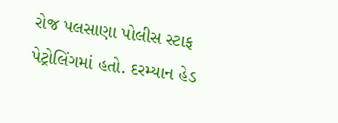રોજ પલસાણા પોલીસ સ્ટાફ પેટ્રોલિંગમાં હતો. દરમ્યાન હેડ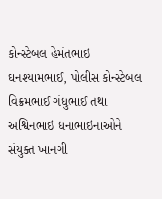કોન્સ્ટેબલ હેમંતભાઇ ઘનશ્યામભાઈ, પોલીસ કોન્સ્ટેબલ વિક્રમભાઈ ગંધુભાઈ તથા અશ્વિનભાઇ ધનાભાઇનાઓને સંયુક્ત ખાનગી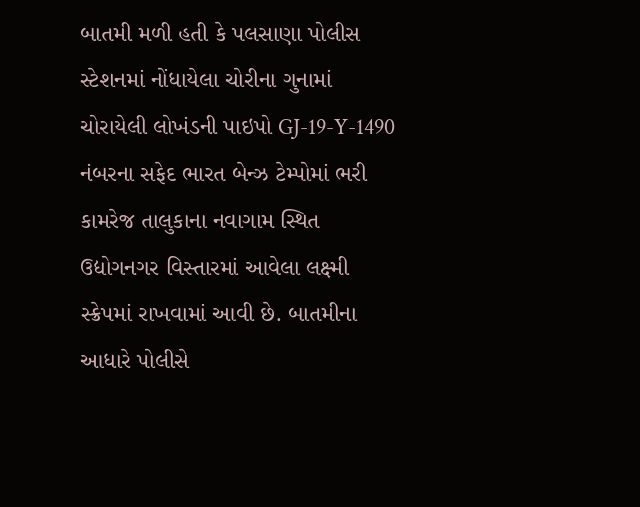બાતમી મળી હતી કે પલસાણા પોલીસ સ્ટેશનમાં નોંધાયેલા ચોરીના ગુનામાં ચોરાયેલી લોખંડની પાઇપો GJ-19-Y-1490 નંબરના સફેદ ભારત બેન્ઝ ટેમ્પોમાં ભરી કામરેજ તાલુકાના નવાગામ સ્થિત ઉદ્યોગનગર વિસ્તારમાં આવેલા લક્ષ્મી સ્ક્રેપમાં રાખવામાં આવી છે. બાતમીના આધારે પોલીસે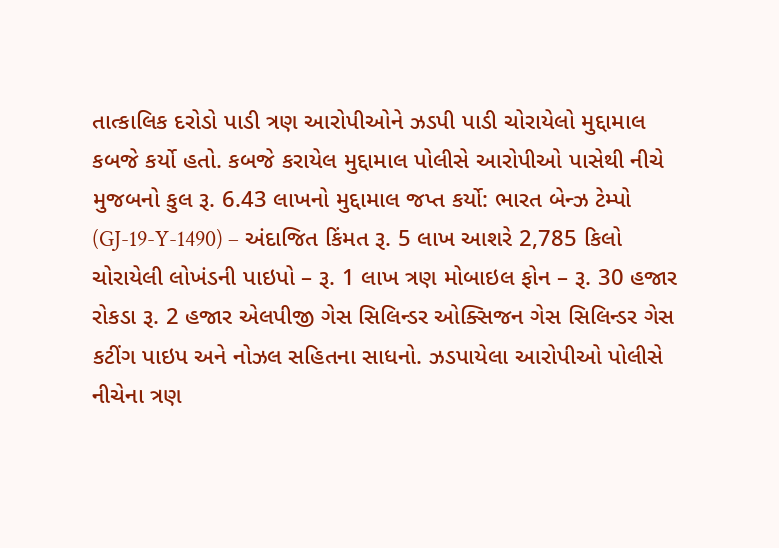તાત્કાલિક દરોડો પાડી ત્રણ આરોપીઓને ઝડપી પાડી ચોરાયેલો મુદ્દામાલ કબજે કર્યો હતો. કબજે કરાયેલ મુદ્દામાલ પોલીસે આરોપીઓ પાસેથી નીચે મુજબનો કુલ રૂ. 6.43 લાખનો મુદ્દામાલ જપ્ત કર્યો: ભારત બેન્ઝ ટેમ્પો (GJ-19-Y-1490) – અંદાજિત કિંમત રૂ. 5 લાખ આશરે 2,785 કિલો ચોરાયેલી લોખંડની પાઇપો – રૂ. 1 લાખ ત્રણ મોબાઇલ ફોન – રૂ. 30 હજાર રોકડા રૂ. 2 હજાર એલપીજી ગેસ સિલિન્ડર ઓક્સિજન ગેસ સિલિન્ડર ગેસ કટીંગ પાઇપ અને નોઝલ સહિતના સાધનો. ઝડપાયેલા આરોપીઓ પોલીસે નીચેના ત્રણ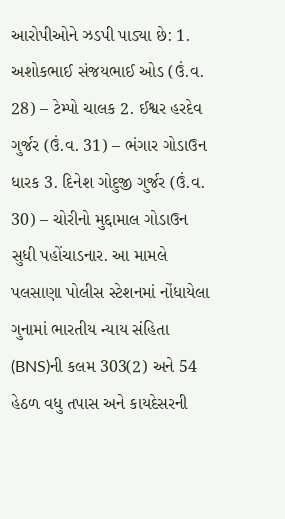આરોપીઓને ઝડપી પાડ્યા છે: 1. અશોકભાઈ સંજયભાઈ ઓડ (ઉં.વ. 28) – ટેમ્પો ચાલક 2. ઈશ્વર હરદેવ ગુર્જર (ઉં.વ. 31) – ભંગાર ગોડાઉન ધારક 3. દિનેશ ગોદુજી ગુર્જર (ઉં.વ. 30) – ચોરીનો મુદ્દામાલ ગોડાઉન સુધી પહોંચાડનાર. આ મામલે પલસાણા પોલીસ સ્ટેશનમાં નોંધાયેલા ગુનામાં ભારતીય ન્યાય સંહિતા (BNS)ની કલમ 303(2) અને 54 હેઠળ વધુ તપાસ અને કાયદેસરની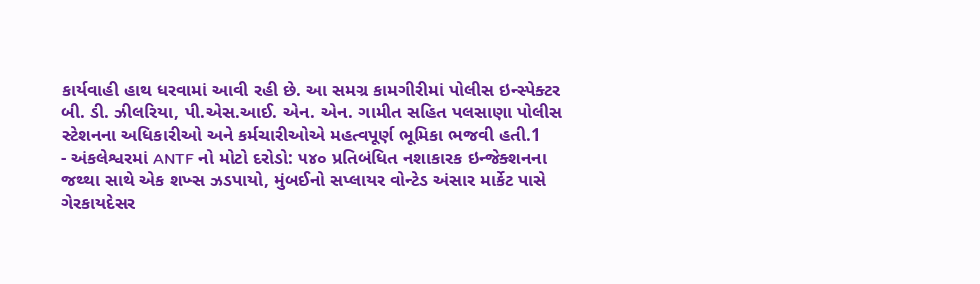કાર્યવાહી હાથ ધરવામાં આવી રહી છે. આ સમગ્ર કામગીરીમાં પોલીસ ઇન્સ્પેક્ટર બી. ડી. ઝીલરિયા, પી.એસ.આઈ. એન. એન. ગામીત સહિત પલસાણા પોલીસ સ્ટેશનના અધિકારીઓ અને કર્મચારીઓએ મહત્વપૂર્ણ ભૂમિકા ભજવી હતી.1
- અંકલેશ્વરમાં ANTF નો મોટો દરોડો: ૫૪૦ પ્રતિબંધિત નશાકારક ઇન્જેક્શનના જથ્થા સાથે એક શખ્સ ઝડપાયો, મુંબઈનો સપ્લાયર વોન્ટેડ અંસાર માર્કેટ પાસે ગેરકાયદેસર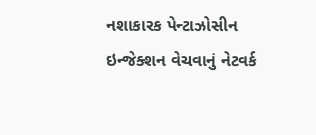નશાકારક પેન્ટાઝોસીન ઇન્જેક્શન વેચવાનું નેટવર્ક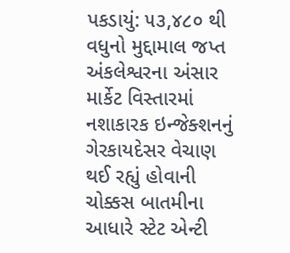પકડાયું: ૫૩,૪૮૦ થી વધુનો મુદ્દામાલ જપ્ત અંકલેશ્વરના અંસાર માર્કેટ વિસ્તારમાં નશાકારક ઇન્જેક્શનનું ગેરકાયદેસર વેચાણ થઈ રહ્યું હોવાની ચોક્કસ બાતમીના આધારે સ્ટેટ એન્ટી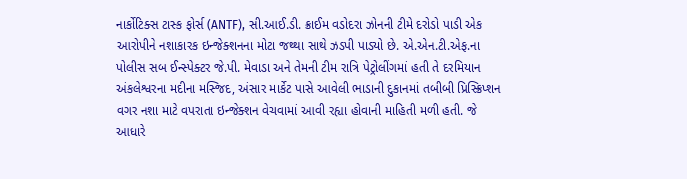નાર્કોટિક્સ ટાસ્ક ફોર્સ (ANTF), સી.આઈ.ડી. ક્રાઈમ વડોદરા ઝોનની ટીમે દરોડો પાડી એક આરોપીને નશાકારક ઇન્જેક્શનના મોટા જથ્થા સાથે ઝડપી પાડ્યો છે. એ.એન.ટી.એફ.ના પોલીસ સબ ઈન્સ્પેક્ટર જે.પી. મેવાડા અને તેમની ટીમ રાત્રિ પેટ્રોલીંગમાં હતી તે દરમિયાન અંકલેશ્વરના મદીના મસ્જિદ, અંસાર માર્કેટ પાસે આવેલી ભાડાની દુકાનમાં તબીબી પ્રિસ્ક્રિપ્શન વગર નશા માટે વપરાતા ઇન્જેક્શન વેચવામાં આવી રહ્યા હોવાની માહિતી મળી હતી. જે આધારે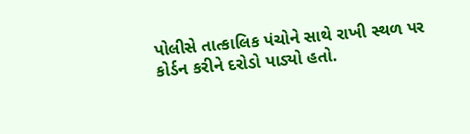પોલીસે તાત્કાલિક પંચોને સાથે રાખી સ્થળ પર કોર્ડન કરીને દરોડો પાડ્યો હતો.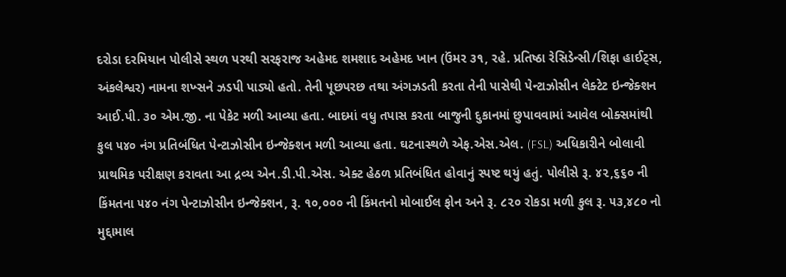દરોડા દરમિયાન પોલીસે સ્થળ પરથી સરફરાજ અહેમદ શમશાદ અહેમદ ખાન (ઉંમર ૩૧, રહે. પ્રતિષ્ઠા રેસિડેન્સી/શિફા હાઈટ્સ, અંકલેશ્વર) નામના શખ્સને ઝડપી પાડ્યો હતો. તેની પૂછપરછ તથા અંગઝડતી કરતા તેની પાસેથી પેન્ટાઝોસીન લેક્ટેટ ઇન્જેક્શન આઈ.પી. ૩૦ એમ.જી. ના પેકેટ મળી આવ્યા હતા. બાદમાં વધુ તપાસ કરતા બાજુની દુકાનમાં છુપાવવામાં આવેલ બોક્સમાંથી કુલ ૫૪૦ નંગ પ્રતિબંધિત પેન્ટાઝોસીન ઇન્જેક્શન મળી આવ્યા હતા. ઘટનાસ્થળે એફ.એસ.એલ. (FSL) અધિકારીને બોલાવી પ્રાથમિક પરીક્ષણ કરાવતા આ દ્રવ્ય એન.ડી.પી.એસ. એક્ટ હેઠળ પ્રતિબંધિત હોવાનું સ્પષ્ટ થયું હતું. પોલીસે રૂ. ૪૨,૬૬૦ ની કિંમતના ૫૪૦ નંગ પેન્ટાઝોસીન ઇન્જેક્શન, રૂ. ૧૦,૦૦૦ ની કિંમતનો મોબાઈલ ફોન અને રૂ. ૮૨૦ રોકડા મળી કુલ રૂ. ૫૩,૪૮૦ નો મુદ્દામાલ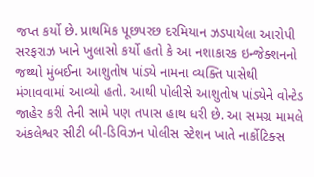જપ્ત કર્યો છે. પ્રાથમિક પૂછપરછ દરમિયાન ઝડપાયેલા આરોપી સરફરાઝ ખાને ખુલાસો કર્યો હતો કે આ નશાકારક ઇન્જેક્શનનો જથ્થો મુંબઈના આશુતોષ પાંડ્યે નામના વ્યક્તિ પાસેથી મંગાવવામાં આવ્યો હતો. આથી પોલીસે આશુતોષ પાંડ્યેને વોન્ટેડ જાહેર કરી તેની સામે પણ તપાસ હાથ ધરી છે. આ સમગ્ર મામલે અંકલેશ્વર સીટી બી-ડિવિઝન પોલીસ સ્ટેશન ખાતે નાર્કોટિક્સ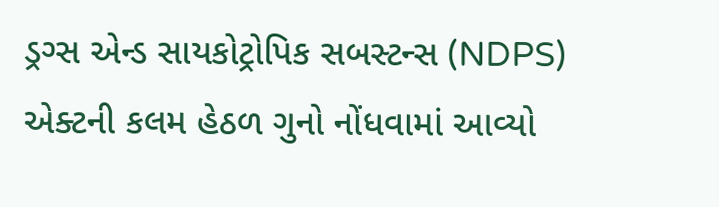ડ્રગ્સ એન્ડ સાયકોટ્રોપિક સબસ્ટન્સ (NDPS) એક્ટની કલમ હેઠળ ગુનો નોંધવામાં આવ્યો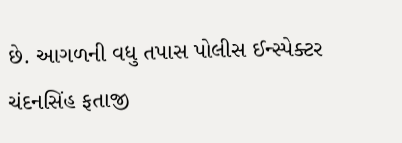છે. આગળની વધુ તપાસ પોલીસ ઈન્સ્પેક્ટર ચંદનસિંહ ફતાજી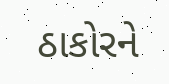ઠાકોરને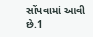સોંપવામાં આવી છે.1